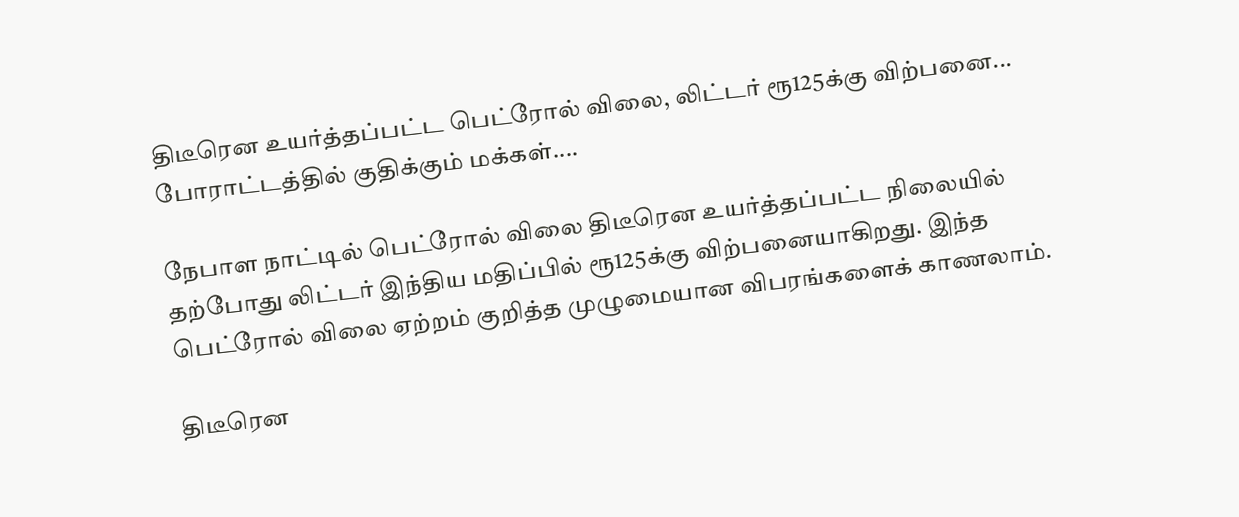திடீரென உயர்த்தப்பட்ட பெட்ரோல் விலை, லிட்டர் ரூ125க்கு விற்பனை... போராட்டத்தில் குதிக்கும் மக்கள்....

நேபாள நாட்டில் பெட்ரோல் விலை திடீரென உயர்த்தப்பட்ட நிலையில் தற்போது லிட்டர் இந்திய மதிப்பில் ரூ125க்கு விற்பனையாகிறது. இந்த பெட்ரோல் விலை ஏற்றம் குறித்த முழுமையான விபரங்களைக் காணலாம்.

திடீரென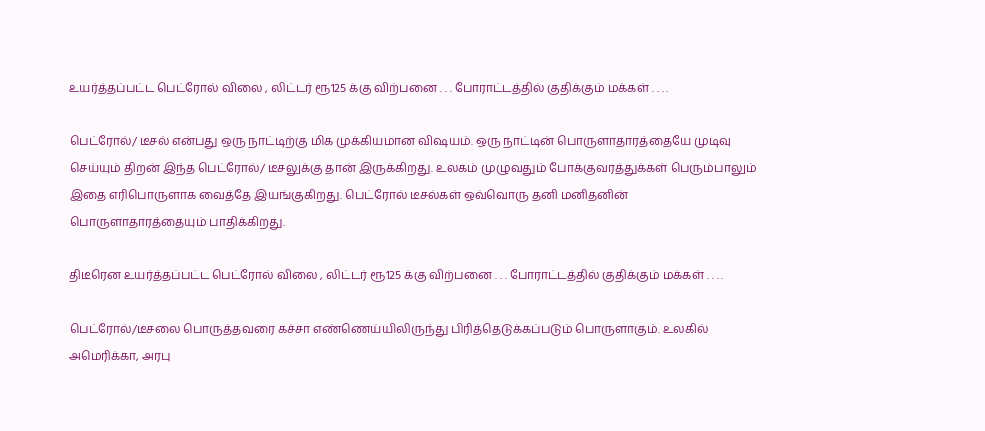உயர்த்தப்பட்ட பெட்ரோல் விலை , லிட்டர் ரூ125 க்கு விற்பனை . . . போராட்டத்தில் குதிக்கும் மக்கள் . . . .

பெட்ரோல்/ டீசல் என்பது ஒரு நாட்டிற்கு மிக முக்கியமான விஷயம். ஒரு நாட்டின் பொருளாதாரத்தையே முடிவு செய்யும் திறன் இந்த பெட்ரோல்/ டீசலுக்கு தான் இருக்கிறது. உலகம் முழுவதும் போக்குவரத்துக்கள் பெரும்பாலும் இதை எரிபொருளாக வைத்தே இயங்குகிறது. பெட்ரோல் டீசல்கள் ஒவ்வொரு தனி மனிதனின் பொருளாதாரத்தையும் பாதிக்கிறது.

திடீரென உயர்த்தப்பட்ட பெட்ரோல் விலை , லிட்டர் ரூ125 க்கு விற்பனை . . . போராட்டத்தில் குதிக்கும் மக்கள் . . . .

பெட்ரோல்/டீசலை பொருத்தவரை கச்சா எண்ணெய்யிலிருந்து பிரித்தெடுக்கப்படும் பொருளாகும். உலகில் அமெரிக்கா, அரபு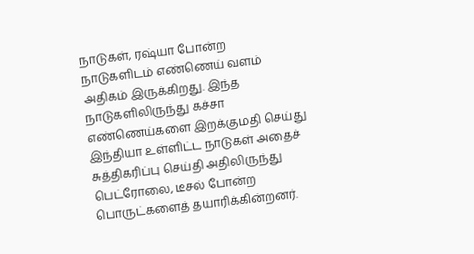நாடுகள், ரஷ்யா போன்ற நாடுகளிடம் எண்ணெய் வளம் அதிகம் இருக்கிறது. இந்த நாடுகளிலிருந்து கச்சா எண்ணெய்களை இறக்குமதி செய்து இந்தியா உள்ளிட்ட நாடுகள் அதைச் சுத்திகரிப்பு செய்தி அதிலிருந்து பெட்ரோலை, டீசல் போன்ற பொருட்களைத் தயாரிக்கின்றனர்.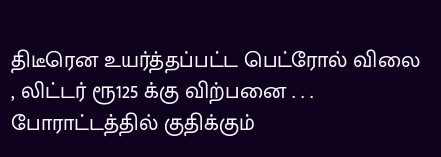திடீரென உயர்த்தப்பட்ட பெட்ரோல் விலை , லிட்டர் ரூ125 க்கு விற்பனை . . . போராட்டத்தில் குதிக்கும்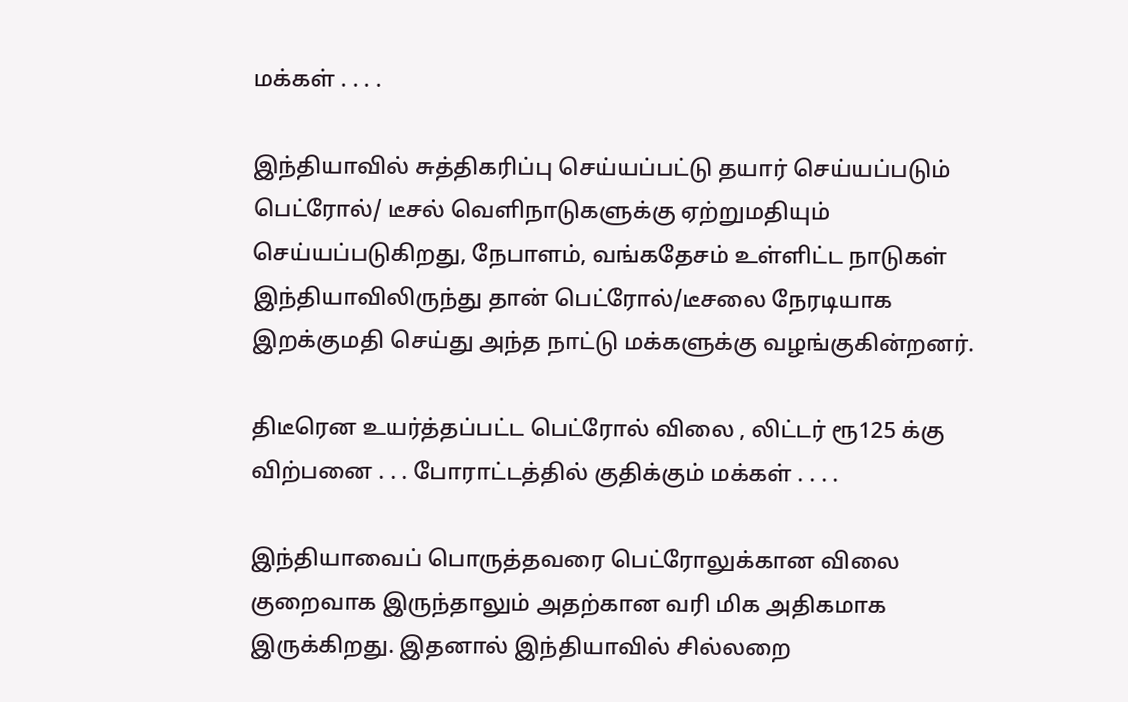மக்கள் . . . .

இந்தியாவில் சுத்திகரிப்பு செய்யப்பட்டு தயார் செய்யப்படும் பெட்ரோல்/ டீசல் வெளிநாடுகளுக்கு ஏற்றுமதியும் செய்யப்படுகிறது, நேபாளம், வங்கதேசம் உள்ளிட்ட நாடுகள் இந்தியாவிலிருந்து தான் பெட்ரோல்/டீசலை நேரடியாக இறக்குமதி செய்து அந்த நாட்டு மக்களுக்கு வழங்குகின்றனர்.

திடீரென உயர்த்தப்பட்ட பெட்ரோல் விலை , லிட்டர் ரூ125 க்கு விற்பனை . . . போராட்டத்தில் குதிக்கும் மக்கள் . . . .

இந்தியாவைப் பொருத்தவரை பெட்ரோலுக்கான விலை குறைவாக இருந்தாலும் அதற்கான வரி மிக அதிகமாக இருக்கிறது. இதனால் இந்தியாவில் சில்லறை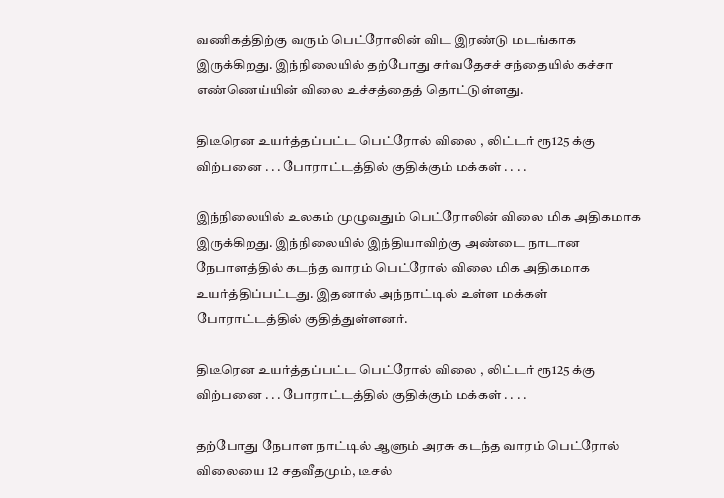வணிகத்திற்கு வரும் பெட்ரோலின் விட இரண்டு மடங்காக இருக்கிறது. இந்நிலையில் தற்போது சர்வதேசச் சந்தையில் கச்சா எண்ணெய்யின் விலை உச்சத்தைத் தொட்டுள்ளது.

திடீரென உயர்த்தப்பட்ட பெட்ரோல் விலை , லிட்டர் ரூ125 க்கு விற்பனை . . . போராட்டத்தில் குதிக்கும் மக்கள் . . . .

இந்நிலையில் உலகம் முழுவதும் பெட்ரோலின் விலை மிக அதிகமாக இருக்கிறது. இந்நிலையில் இந்தியாவிற்கு அண்டை நாடான நேபாளத்தில் கடந்த வாரம் பெட்ரோல் விலை மிக அதிகமாக உயர்த்திப்பட்டது. இதனால் அந்நாட்டில் உள்ள மக்கள் போராட்டத்தில் குதித்துள்ளனர்.

திடீரென உயர்த்தப்பட்ட பெட்ரோல் விலை , லிட்டர் ரூ125 க்கு விற்பனை . . . போராட்டத்தில் குதிக்கும் மக்கள் . . . .

தற்போது நேபாள நாட்டில் ஆளும் அரசு கடந்த வாரம் பெட்ரோல் விலையை 12 சதவீதமும், டீசல்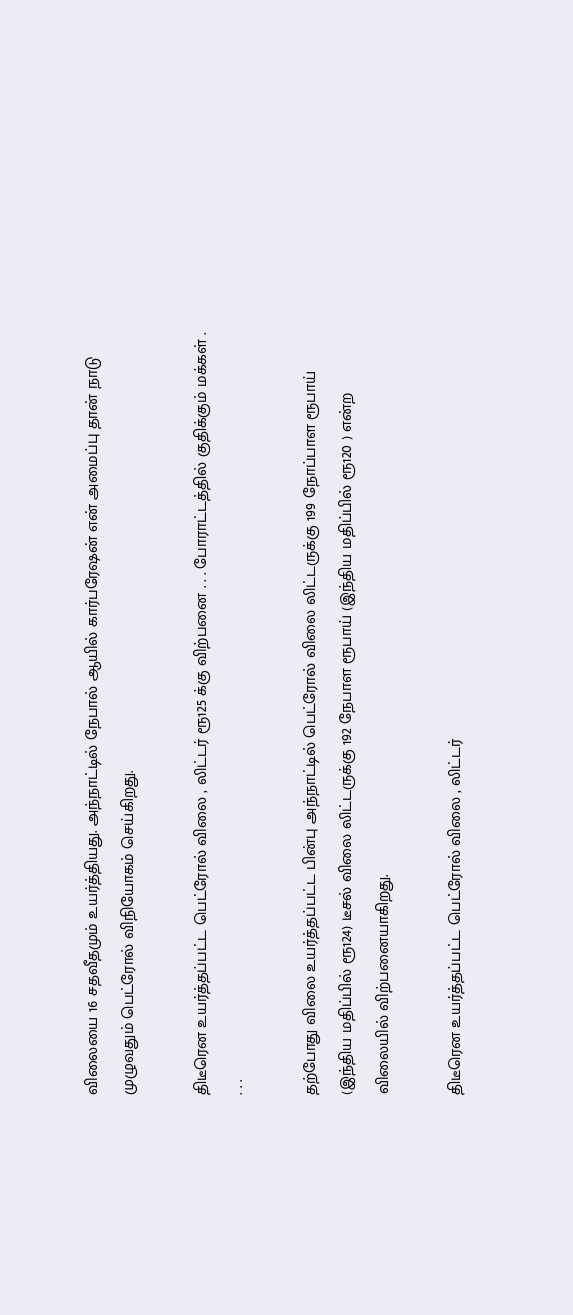விலையை 16 சதவீதமும் உயர்த்தியது. அந்நாட்டில் நேபால் ஆயில் கார்பரேஷன் என் அமைப்பு தான் நாடு முழுவதும் பெட்ரோல் விநியோகம் செய்கிறது.

திடீரென உயர்த்தப்பட்ட பெட்ரோல் விலை , லிட்டர் ரூ125 க்கு விற்பனை . . . போராட்டத்தில் குதிக்கும் மக்கள் . . . .

தற்போது விலை உயர்த்தப்பட்ட பின்பு அந்நாட்டில் பெட்ரோல் விலை லிட்டருக்கு 199 நோப்பாள ரூபாய் (இந்திய மதிப்பில் ரூ124) டீசல் விலை லிட்டருக்கு 192 நேபாள ரூபாய் (இந்திய மதிப்பில் ரூ120 ) என்ற விலையில் விற்பனையாகிறது.

திடீரென உயர்த்தப்பட்ட பெட்ரோல் விலை , லிட்டர்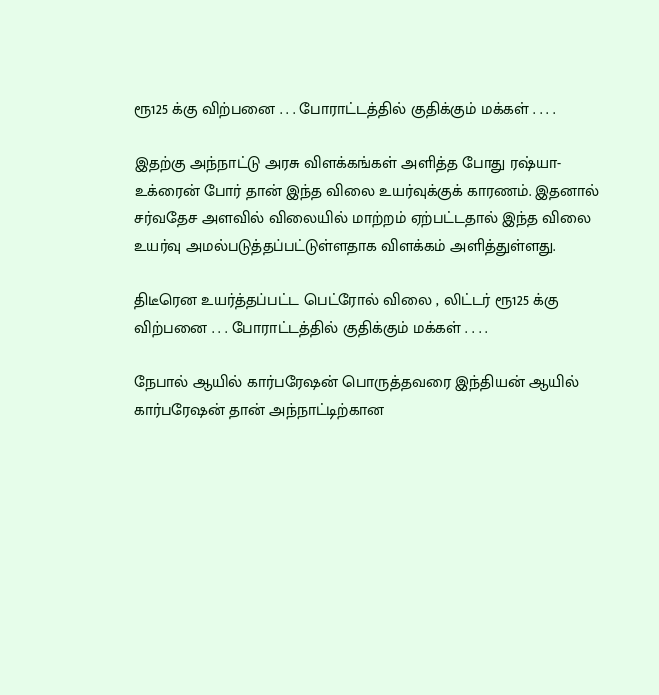ரூ125 க்கு விற்பனை . . . போராட்டத்தில் குதிக்கும் மக்கள் . . . .

இதற்கு அந்நாட்டு அரசு விளக்கங்கள் அளித்த போது ரஷ்யா- உக்ரைன் போர் தான் இந்த விலை உயர்வுக்குக் காரணம். இதனால் சர்வதேச அளவில் விலையில் மாற்றம் ஏற்பட்டதால் இந்த விலை உயர்வு அமல்படுத்தப்பட்டுள்ளதாக விளக்கம் அளித்துள்ளது.

திடீரென உயர்த்தப்பட்ட பெட்ரோல் விலை , லிட்டர் ரூ125 க்கு விற்பனை . . . போராட்டத்தில் குதிக்கும் மக்கள் . . . .

நேபால் ஆயில் கார்பரேஷன் பொருத்தவரை இந்தியன் ஆயில் கார்பரேஷன் தான் அந்நாட்டிற்கான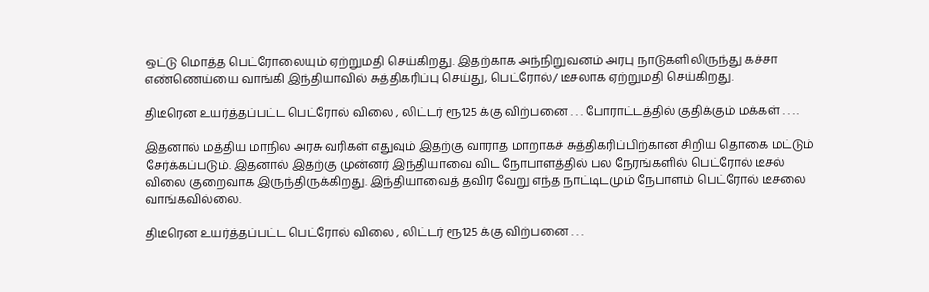ஒட்டு மொத்த பெட்ரோலையும் ஏற்றுமதி செய்கிறது. இதற்காக அந்நிறுவனம் அரபு நாடுகளிலிருந்து கச்சா எண்ணெய்யை வாங்கி இந்தியாவில் சுத்திகரிப்பு செய்து, பெட்ரோல்/ டீசலாக ஏற்றுமதி செய்கிறது.

திடீரென உயர்த்தப்பட்ட பெட்ரோல் விலை , லிட்டர் ரூ125 க்கு விற்பனை . . . போராட்டத்தில் குதிக்கும் மக்கள் . . . .

இதனால் மத்திய மாநில அரசு வரிகள் எதுவும் இதற்கு வாராத மாறாகச் சுத்திகரிப்பிற்கான சிறிய தொகை மட்டும் சேர்க்கப்படும். இதனால் இதற்கு முன்னர் இந்தியாவை விட நோபாளத்தில் பல நேரங்களில் பெட்ரோல் டீசல் விலை குறைவாக இருந்திருக்கிறது. இந்தியாவைத் தவிர வேறு எந்த நாட்டிடமும் நேபாளம் பெட்ரோல் டீசலை வாங்கவில்லை.

திடீரென உயர்த்தப்பட்ட பெட்ரோல் விலை , லிட்டர் ரூ125 க்கு விற்பனை . . .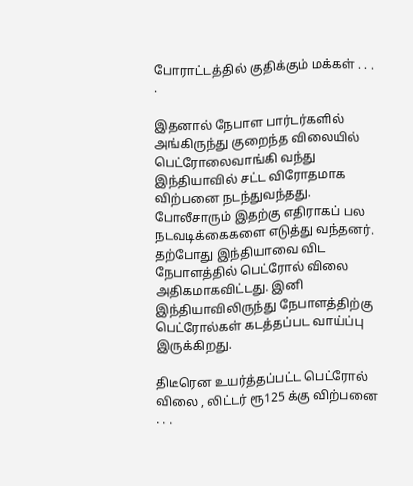போராட்டத்தில் குதிக்கும் மக்கள் . . . .

இதனால் நேபாள பார்டர்களில் அங்கிருந்து குறைந்த விலையில் பெட்ரோலைவாங்கி வந்து இந்தியாவில் சட்ட விரோதமாக விற்பனை நடந்துவந்தது. போலீசாரும் இதற்கு எதிராகப் பல நடவடிக்கைகளை எடுத்து வந்தனர். தற்போது இந்தியாவை விட நேபாளத்தில் பெட்ரோல் விலை அதிகமாகவிட்டது. இனி இந்தியாவிலிருந்து நேபாளத்திற்கு பெட்ரோல்கள் கடத்தப்பட வாய்ப்பு இருக்கிறது.

திடீரென உயர்த்தப்பட்ட பெட்ரோல் விலை , லிட்டர் ரூ125 க்கு விற்பனை . . .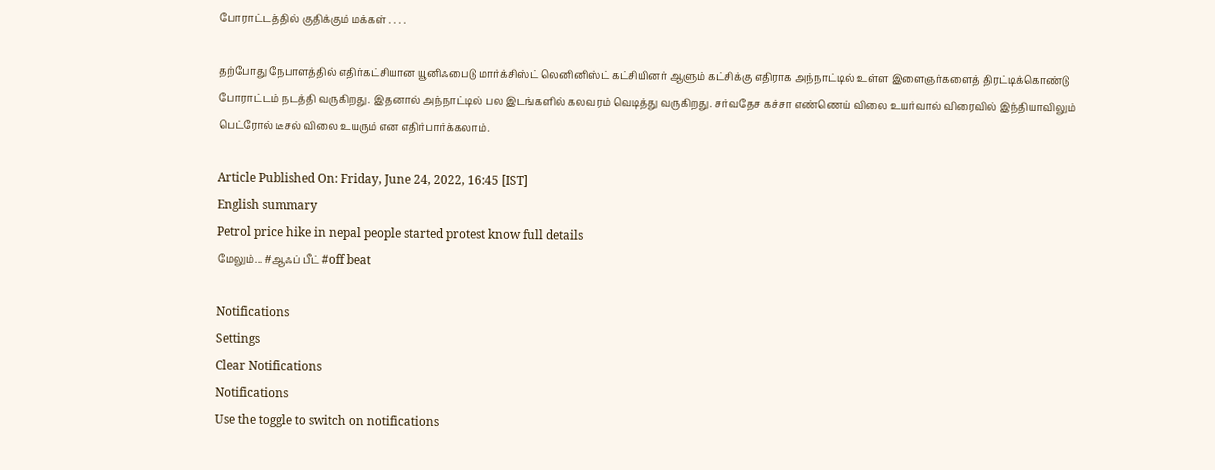போராட்டத்தில் குதிக்கும் மக்கள் . . . .

தற்போது நேபாளத்தில் எதிர்கட்சியான யூனிஃபைடு மார்க்சிஸ்ட் லெனினிஸ்ட் கட்சியினர் ஆளும் கட்சிக்கு எதிராக அந்நாட்டில் உள்ள இளைஞர்களைத் திரட்டிக்கொண்டு போராட்டம் நடத்தி வருகிறது. இதனால் அந்நாட்டில் பல இடங்களில் கலவரம் வெடித்து வருகிறது. சர்வதேச கச்சா எண்ணெய் விலை உயர்வால் விரைவில் இந்தியாவிலும் பெட்ரோல் டீசல் விலை உயரும் என எதிர்பார்க்கலாம்.

Article Published On: Friday, June 24, 2022, 16:45 [IST]
English summary
Petrol price hike in nepal people started protest know full details
மேலும்... #ஆஃப் பீட் #off beat

Notifications
Settings
Clear Notifications
Notifications
Use the toggle to switch on notifications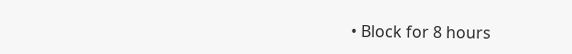• Block for 8 hours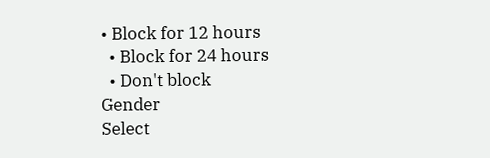• Block for 12 hours
  • Block for 24 hours
  • Don't block
Gender
Select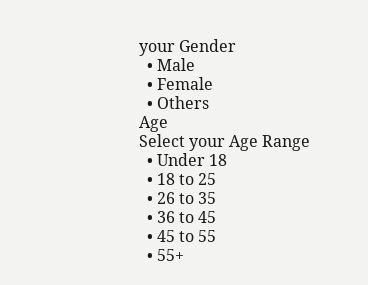your Gender
  • Male
  • Female
  • Others
Age
Select your Age Range
  • Under 18
  • 18 to 25
  • 26 to 35
  • 36 to 45
  • 45 to 55
  • 55+